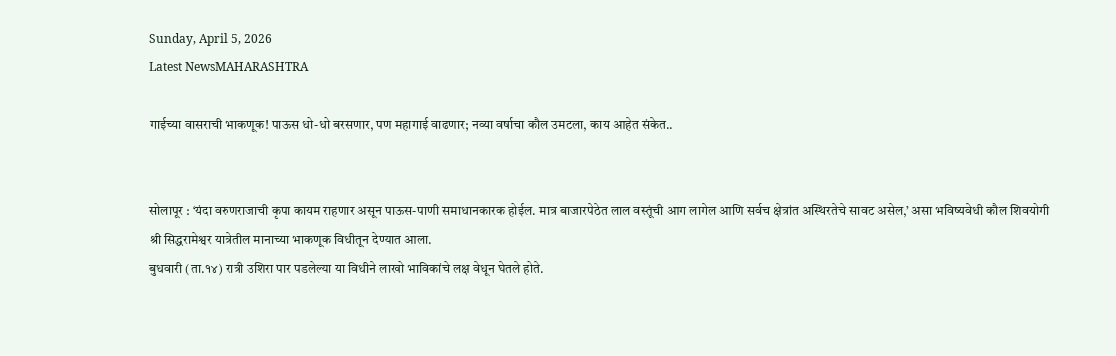Sunday, April 5, 2026
Latest NewsMAHARASHTRA

गाईच्या वासराची भाकणूक! पाऊस धो-धो बरसणार, पण महागाई वाढणार; नव्या वर्षाचा कौल उमटला, काय आहेत संकेत..


सोलापूर : ‘यंदा वरुणराजाची कृपा कायम राहणार असून पाऊस-पाणी समाधानकारक होईल. मात्र बाजारपेठेत लाल वस्तूंची आग लागेल आणि सर्वच क्षेत्रांत अस्थिरतेचे सावट असेल,’ असा भविष्यवेधी कौल शिवयोगी श्री सिद्धरामेश्वर यात्रेतील मानाच्या भाकणूक विधीतून देण्यात आला.
बुधवारी (ता.१४) रात्री उशिरा पार पडलेल्या या विधीने लाखो भाविकांचे लक्ष वेधून घेतले होते.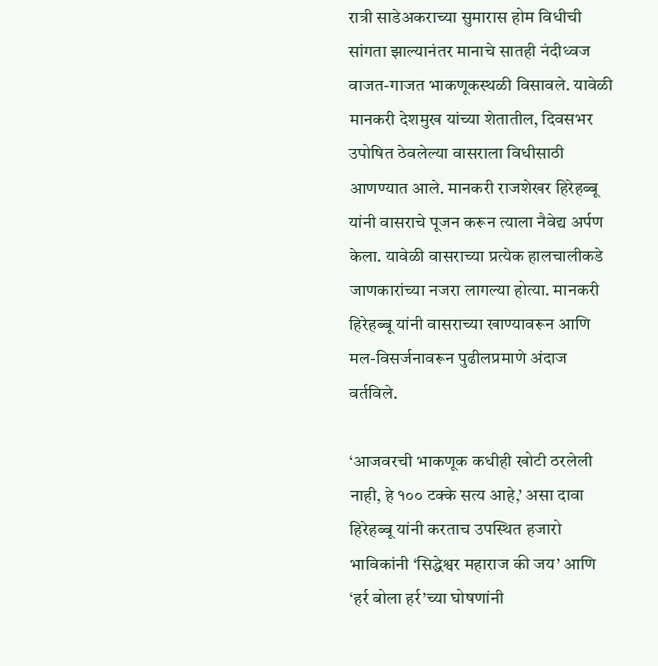रात्री साडेअकराच्या सुमारास होम विधीची सांगता झाल्यानंतर मानाचे सातही नंदीध्वज वाजत-गाजत भाकणूकस्थळी विसावले. यावेळी मानकरी देशमुख यांच्या शेतातील, दिवसभर उपोषित ठेवलेल्या वासराला विधीसाठी आणण्यात आले. मानकरी राजशेखर हिरेहब्बू यांनी वासराचे पूजन करून त्याला नैवेद्य अर्पण केला. यावेळी वासराच्या प्रत्येक हालचालीकडे जाणकारांच्या नजरा लागल्या होत्या. मानकरी हिरेहब्बू यांनी वासराच्या खाण्यावरून आणि मल-विसर्जनावरून पुढीलप्रमाणे अंदाज वर्तविले.

‘आजवरची भाकणूक कधीही खोटी ठरलेली नाही, हे १०० टक्के सत्य आहे,’ असा दावा हिरेहब्बू यांनी करताच उपस्थित हजारो भाविकांनी ‘सिद्धेश्वर महाराज की जय’ आणि ‘हर्र बोला हर्र’च्या घोषणांनी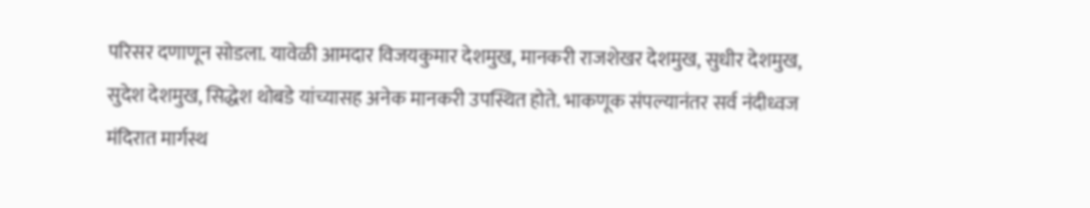परिसर दणाणून सोडला. यावेळी आमदार विजयकुमार देशमुख, मानकरी राजशेखर देशमुख, सुधीर देशमुख, सुदेश देशमुख, सिद्धेश थोबडे यांच्यासह अनेक मानकरी उपस्थित होते. भाकणूक संपल्यानंतर सर्व नंदीध्वज मंदिरात मार्गस्थ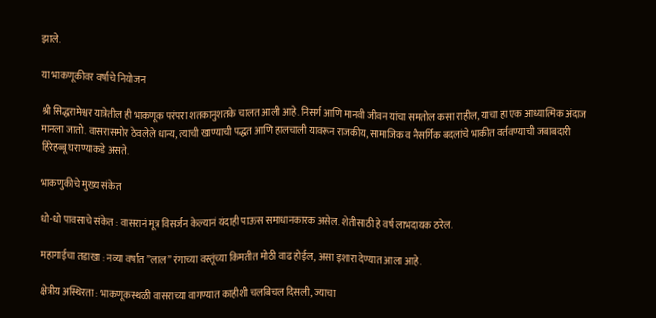झाले.

या भाकणूकीवर वर्षाचे नियोजन

श्री सिद्धरामेश्वर यात्रेतील ही भाकणूक परंपरा शतकानुशतके चालत आली आहे. निसर्ग आणि मानवी जीवन यांचा समतोल कसा राहील, याचा हा एक आध्यात्मिक अंदाज मानला जातो. वासरासमोर ठेवलेले धान्य, त्याची खाण्याची पद्धत आणि हालचाली यावरून राजकीय, सामाजिक व नैसर्गिक बदलांचे भाकीत वर्तवण्याची जबाबदारी हिरेहब्बू घराण्याकडे असते.

भाकणुकीचे मुख्य संकेत

धो-धो पावसाचे संकेत : वासरानं मूत्र विसर्जन केल्यानं यंदाही पाऊस समाधानकारक असेल. शेतीसाठी हे वर्ष लाभदायक ठरेल.

महागाईचा तडाखा : नव्या वर्षात ”लाल” रंगाच्या वस्तूंच्या किमतीत मोठी वाढ होईल, असा इशारा देण्यात आला आहे.

क्षेत्रीय अस्थिरता : भाकणूकस्थळी वासराच्या वागण्यात काहीशी चलबिचल दिसली, ज्याचा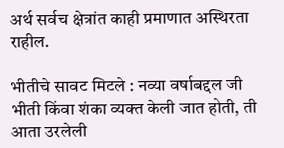अर्थ सर्वच क्षेत्रांत काही प्रमाणात अस्थिरता राहील.

भीतीचे सावट मिटले : नव्या वर्षाबद्दल जी भीती किंवा शंका व्यक्त केली जात होती, ती आता उरलेली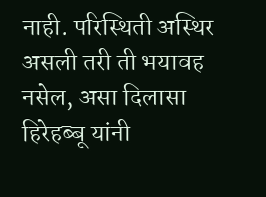नाही. परिस्थिती अस्थिर असली तरी ती भयावह नसेल, असा दिलासा हिरेहब्बू यांनी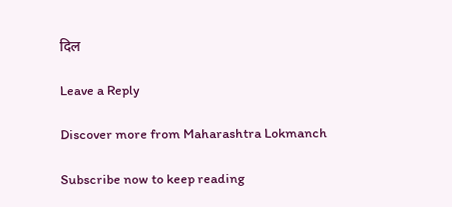दिल

Leave a Reply

Discover more from Maharashtra Lokmanch

Subscribe now to keep reading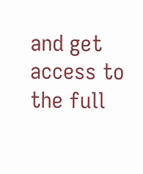and get access to the full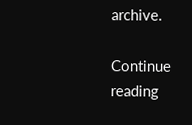archive.

Continue reading